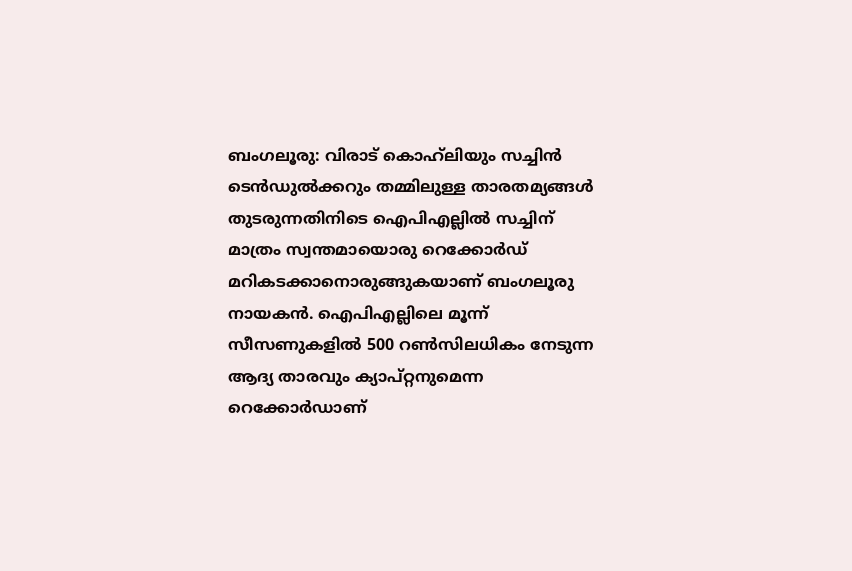ബംഗലൂരു: വിരാട് കൊഹ്‌ലിയും സച്ചിന്‍ ടെന്‍ഡുല്‍ക്കറും തമ്മിലുള്ള താരതമ്യങ്ങള്‍ തുടരുന്നതിനിടെ ഐപിഎല്ലില്‍ സച്ചിന് മാത്രം സ്വന്തമായൊരു റെക്കോര്‍ഡ് മറികടക്കാനൊരുങ്ങുകയാണ് ബംഗലൂരു നായകന്‍. ഐപിഎല്ലിലെ മൂന്ന് സീസണുകളില്‍ 500 റണ്‍സിലധികം നേടുന്ന ആദ്യ താരവും ക്യാപ്റ്റനുമെന്ന റെക്കോര്‍ഡാണ്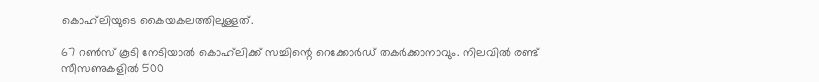കൊഹ്‌ലിയുടെ കൈയകലത്തിലുള്ളത്.

67 റണ്‍സ് കൂടി നേടിയാല്‍ കൊഹ്‌ലിക്ക് സച്ചിന്റെ റെക്കോര്‍ഡ് തകര്‍ക്കാനാവും. നിലവില്‍ രണ്ട് സീസണുകളില്‍ 500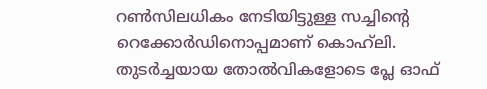റണ്‍സിലധികം നേടിയിട്ടുള്ള സച്ചിന്റെ റെക്കോര്‍ഡിനൊപ്പമാണ് കൊഹ്‌ലി. തുടര്‍ച്ചയായ തോല്‍വികളോടെ പ്ലേ ഓഫ്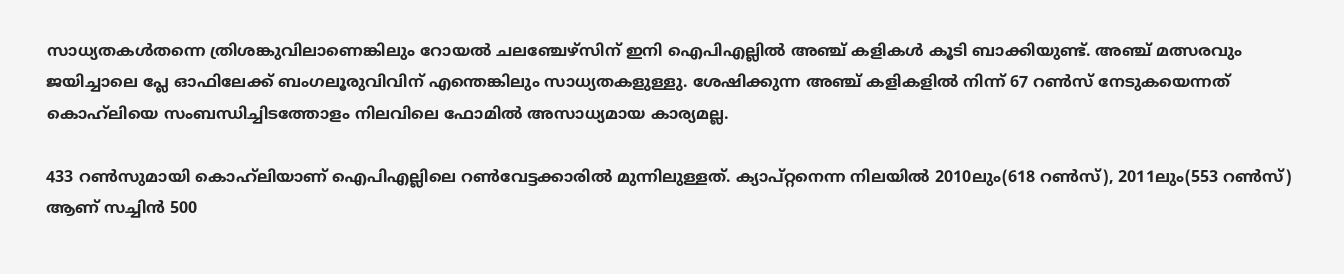സാധ്യതകള്‍തന്നെ ത്രിശങ്കുവിലാണെങ്കിലും റോയല്‍ ചലഞ്ചേഴ്സിന് ഇനി ഐപിഎല്ലില്‍ അഞ്ച് കളികള്‍ കൂടി ബാക്കിയുണ്ട്. അഞ്ച് മത്സരവും ജയിച്ചാലെ പ്ലേ ഓഫിലേക്ക് ബംഗലൂരുവിവിന് എന്തെങ്കിലും സാധ്യതകളുള്ളു. ശേഷിക്കുന്ന അഞ്ച് കളികളില്‍ നിന്ന് 67 റണ്‍സ് നേടുകയെന്നത് കൊഹ്‌ലിയെ സംബന്ധിച്ചിടത്തോളം നിലവിലെ ഫോമില്‍ അസാധ്യമായ കാര്യമല്ല.

433 റണ്‍സുമായി കൊഹ്‌ലിയാണ് ഐപിഎല്ലിലെ റണ്‍വേട്ടക്കാരില്‍ മുന്നിലുള്ളത്. ക്യാപ്റ്റനെന്ന നിലയില്‍ 2010ലും(618 റണ്‍സ്), 2011ലും(553 റണ്‍സ്) ആണ് സച്ചിന്‍ 500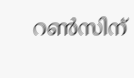റണ്‍സിന്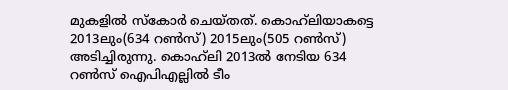മുകളില്‍ സ്കോര്‍ ചെയ്തത്. കൊഹ്‌ലിയാകട്ടെ 2013ലും(634 റണ്‍സ്) 2015ലും(505 റണ്‍സ്) അടിച്ചിരുന്നു. കൊഹ്‌ലി 2013ല്‍ നേടിയ 634 റണ്‍സ് ഐപിഎല്ലില്‍ ടീം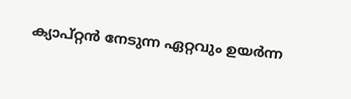ക്യാപ്റ്റന്‍ നേടുന്ന ഏറ്റവും ഉയര്‍ന്ന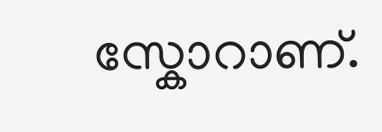സ്കോറാണ്.